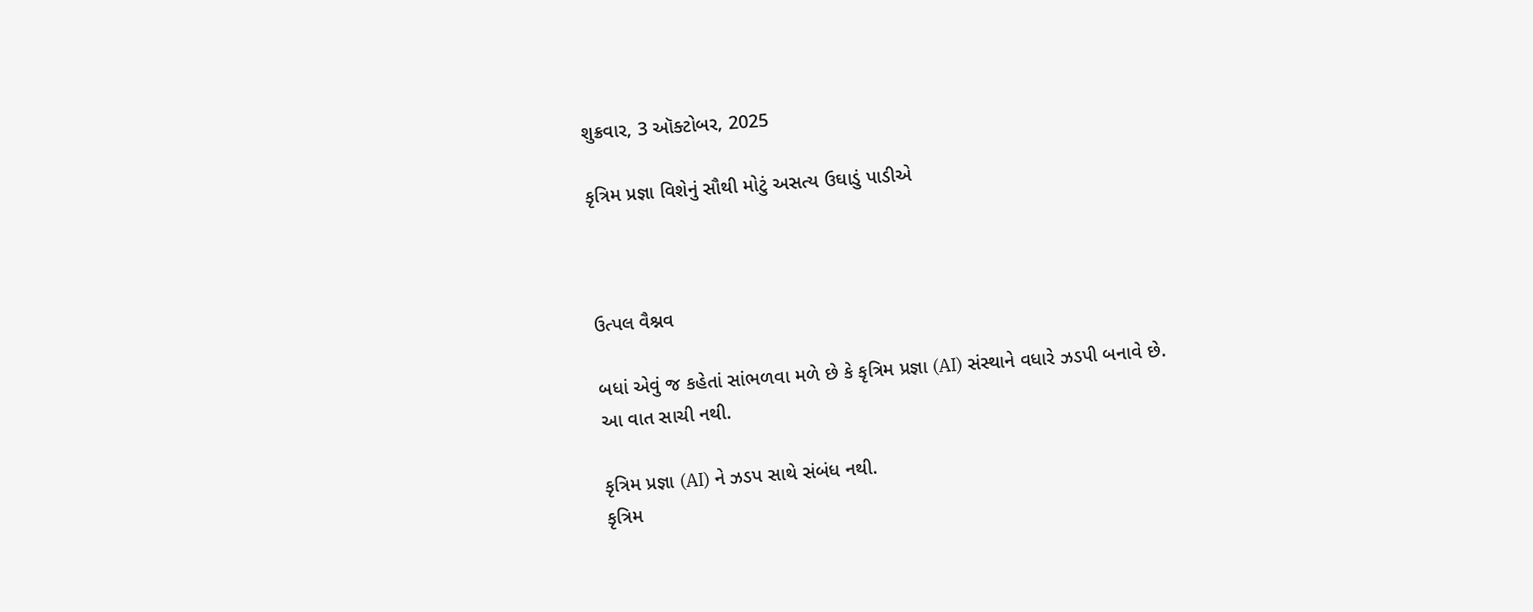શુક્રવાર, 3 ઑક્ટોબર, 2025

કૃત્રિમ પ્રજ્ઞા વિશેનું સૌથી મોટું અસત્ય ઉઘાડું પાડીએ



ઉત્પલ વૈશ્નવ

બધાં એવું જ કહેતાં સાંભળવા મળે છે કે કૃત્રિમ પ્રજ્ઞા (AI) સંસ્થાને વધારે ઝડપી બનાવે છે.
આ વાત સાચી નથી.

કૃત્રિમ પ્રજ્ઞા (AI) ને ઝડપ સાથે સંબંધ નથી.
કૃત્રિમ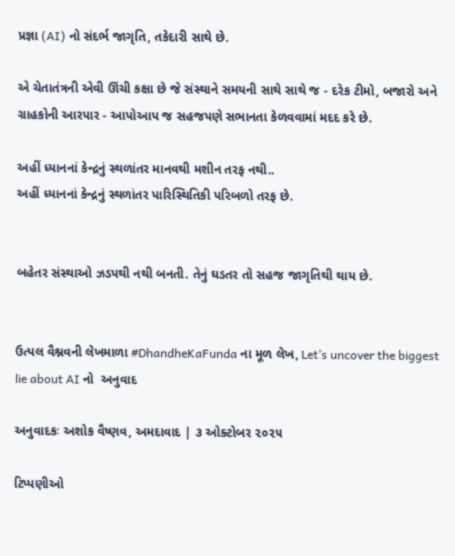પ્રજ્ઞા (AI) નો સંદર્ભ જાગૃતિ, તકેદારી સાથે છે.

એ ચેતાતંત્રની એવી ઊંચી કક્ષા છે જે સંસ્થાને સમયની સાથે સાથે જ - દરેક ટીમો, બજારો અને ગ્રાહકોની આરપાર - આપોઆપ જ સહજપણે સભાનતા કેળવવામાં મદદ કરે છે.

અહીં ધ્યાનનાં કેન્દ્રનું સ્થળાંતર માનવથી મશીન તરફ નથી..
અહીં ધ્યાનનાં કેન્દ્રનું સ્થળાંતર પારિસ્થિતિકી પરિબળો તરફ છે.


બહેતર સંસ્થાઓ ઝડપથી નથી બનતી. તેનું ઘડતર તો સહજ જાગૃતિથી થાય છે.


ઉત્પલ વૈશ્નવની લેખમાળા #DhandheKaFunda ના મૂળ લેખ, Let’s uncover the biggest lie about AI નો  અનુવાદ

અનુવાદકઃ અશોક વૈષ્ણવ, અમદાવાદ | ૩ ઓક્ટોબર ૨૦૨૫

ટિપ્પણીઓ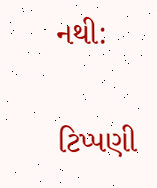નથી:

ટિપ્પણી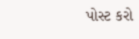પોસ્ટ કરો